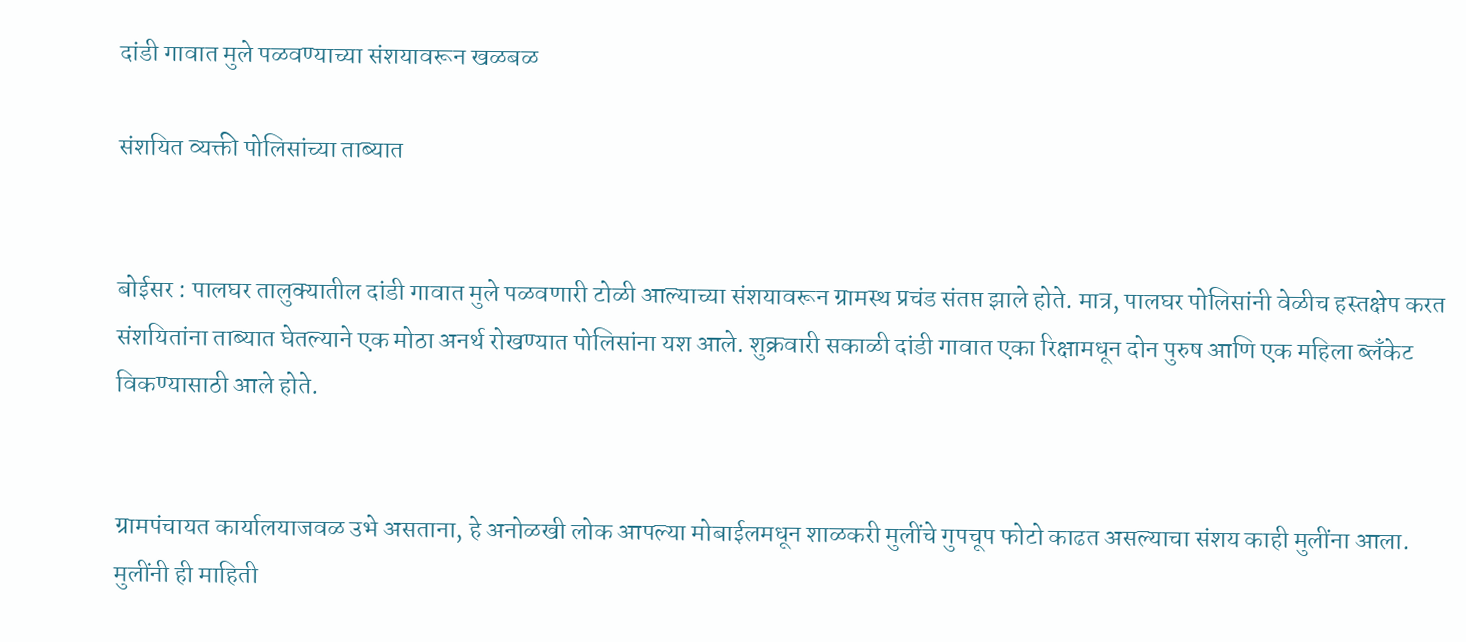दांडी गावात मुले पळवण्याच्या संशयावरून खळबळ

संशयित व्यक्ती पोलिसांच्या ताब्यात


बोईसर : पालघर तालुक्यातील दांडी गावात मुले पळवणारी टोळी आल्याच्या संशयावरून ग्रामस्थ प्रचंड संतप्त झाले होते. मात्र, पालघर पोलिसांनी वेळीच हस्तक्षेप करत संशयितांना ताब्यात घेतल्याने एक मोठा अनर्थ रोखण्यात पोलिसांना यश आले. शुक्रवारी सकाळी दांडी गावात एका रिक्षामधून दोन पुरुष आणि एक महिला ब्लँकेट विकण्यासाठी आले होते.


ग्रामपंचायत कार्यालयाजवळ उभे असताना, हे अनोळखी लोक आपल्या मोबाईलमधून शाळकरी मुलींचे गुपचूप फोटो काढत असल्याचा संशय काही मुलींना आला. मुलींनी ही माहिती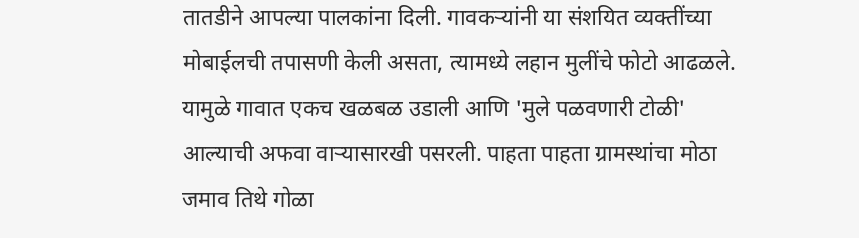तातडीने आपल्या पालकांना दिली. गावकऱ्यांनी या संशयित व्यक्तींच्या मोबाईलची तपासणी केली असता, त्यामध्ये लहान मुलींचे फोटो आढळले. यामुळे गावात एकच खळबळ उडाली आणि 'मुले पळवणारी टोळी' आल्याची अफवा वाऱ्यासारखी पसरली. पाहता पाहता ग्रामस्थांचा मोठा जमाव तिथे गोळा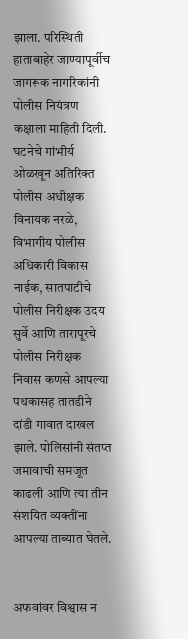झाला. परिस्थिती हाताबाहेर जाण्यापूर्वीच जागरूक नागरिकांनी पोलीस नियंत्रण कक्षाला माहिती दिली. घटनेचे गांभीर्य ओळखून अतिरिक्त पोलीस अधीक्षक विनायक नरळे, विभागीय पोलीस अधिकारी विकास नाईक, सातपाटीचे पोलीस निरीक्षक उदय सुर्वे आणि तारापूरचे पोलीस निरीक्षक निवास कणसे आपल्या पथकासह तातडीने दांडी गावात दाखल झाले. पोलिसांनी संतप्त जमावाची समजूत काढली आणि त्या तीन संशयित व्यक्तींना आपल्या ताब्यात घेतले.


अफवांवर विश्वास न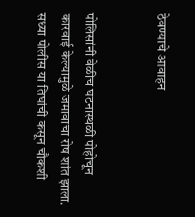ठेवण्याचे आवाहन


पोलिसांनी वेळीच घटनास्थळी पोहोचून कारवाई केल्यामुळे जमावाचा रोष शांत झाला. सध्या पोलीस या तिघांची कसून चौकशी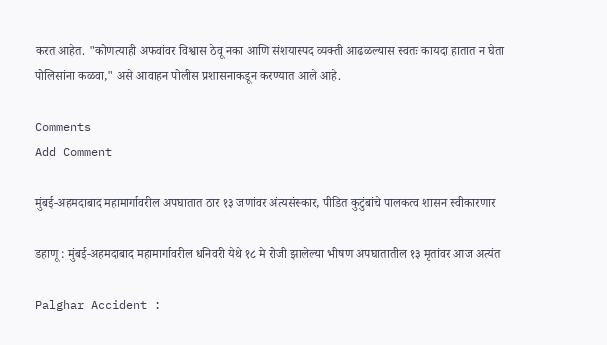करत आहेत. "कोणत्याही अफवांवर विश्वास ठेवू नका आणि संशयास्पद व्यक्ती आढळल्यास स्वतः कायदा हातात न घेता पोलिसांना कळवा," असे आवाहन पोलीस प्रशासनाकडून करण्यात आले आहे.

Comments
Add Comment

मुंबई-अहमदाबाद महामार्गावरील अपघातात ठार १३ जणांवर अंत्यसंस्कार, पीडित कुटुंबांचे पालकत्व शासन स्वीकारणार

डहाणू : मुंबई-अहमदाबाद महामार्गावरील धनिवरी येथे १८ मे रोजी झालेल्या भीषण अपघातातील १३ मृतांवर आज अत्यंत

Palghar Accident :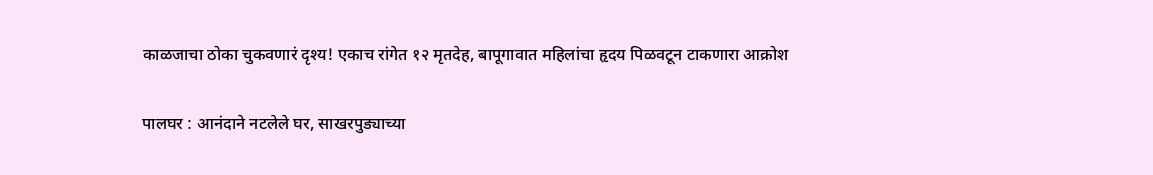काळजाचा ठोका चुकवणारं दृश्य! एकाच रांगेत १२ मृतदेह, बापूगावात महिलांचा हृदय पिळवटून टाकणारा आक्रोश

पालघर : आनंदाने नटलेले घर, साखरपुड्याच्या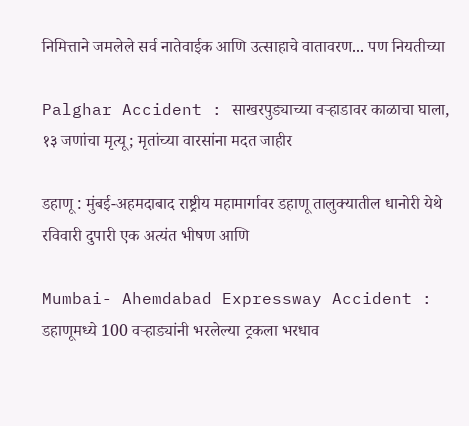निमित्ताने जमलेले सर्व नातेवाईक आणि उत्साहाचे वातावरण... पण नियतीच्या

Palghar Accident : साखरपुड्याच्या वऱ्हाडावर काळाचा घाला, १३ जणांचा मृत्यू; मृतांच्या वारसांना मदत जाहीर

डहाणू : मुंबई-अहमदाबाद राष्ट्रीय महामार्गावर डहाणू तालुक्यातील धानोरी येथे रविवारी दुपारी एक अत्यंत भीषण आणि

Mumbai- Ahemdabad Expressway Accident : डहाणूमध्ये 100 वऱ्हाड्यांनी भरलेल्या ट्रकला भरधाव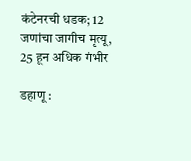कंटेनरची धडक; 12 जणांचा जागीच मृत्यू, 25 हून अधिक गंभीर

डहाणू :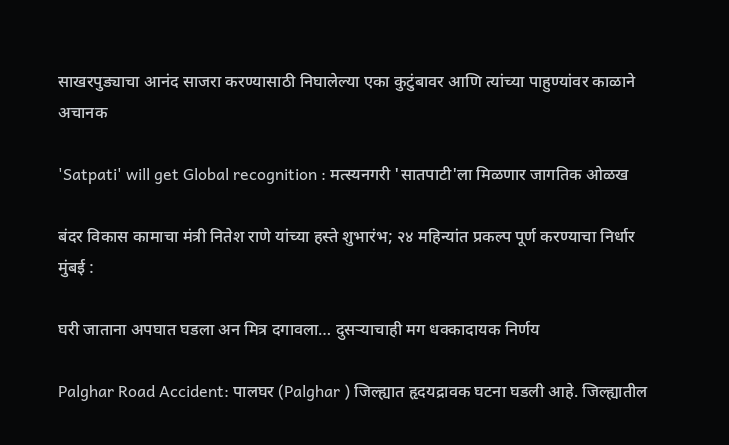साखरपुड्याचा आनंद साजरा करण्यासाठी निघालेल्या एका कुटुंबावर आणि त्यांच्या पाहुण्यांवर काळाने अचानक

'Satpati' will get Global recognition : मत्स्यनगरी 'सातपाटी'ला मिळणार जागतिक ओळख

बंदर विकास कामाचा मंत्री नितेश राणे यांच्या हस्ते शुभारंभ; २४ महिन्यांत प्रकल्प पूर्ण करण्याचा निर्धार मुंबई :

घरी जाताना अपघात घडला अन मित्र दगावला… दुसऱ्याचाही मग धक्कादायक निर्णय

Palghar Road Accident: पालघर (Palghar ) जिल्ह्यात हृदयद्रावक घटना घडली आहे. जिल्ह्यातील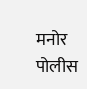मनोर पोलीस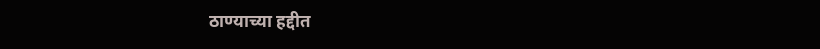ठाण्याच्या हद्दीत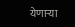येणाऱ्या